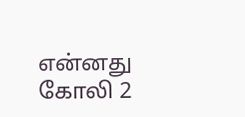என்னது கோலி 2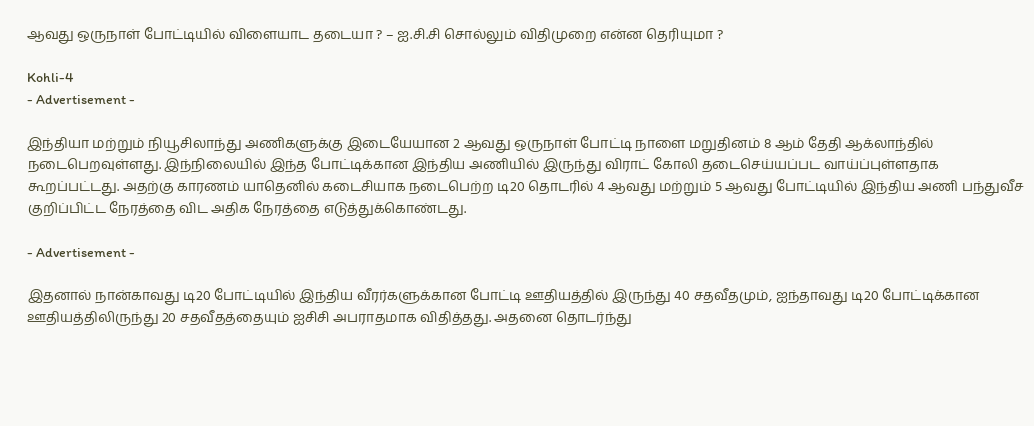ஆவது ஒருநாள் போட்டியில் விளையாட தடையா ? – ஐ.சி.சி சொல்லும் விதிமுறை என்ன தெரியுமா ?

Kohli-4
- Advertisement -

இந்தியா மற்றும் நியூசிலாந்து அணிகளுக்கு இடையேயான 2 ஆவது ஒருநாள் போட்டி நாளை மறுதினம் 8 ஆம் தேதி ஆக்லாந்தில் நடைபெறவுள்ளது. இந்நிலையில் இந்த போட்டிக்கான இந்திய அணியில் இருந்து விராட் கோலி தடைசெய்யப்பட வாய்ப்புள்ளதாக கூறப்பட்டது. அதற்கு காரணம் யாதெனில் கடைசியாக நடைபெற்ற டி20 தொடரில் 4 ஆவது மற்றும் 5 ஆவது போட்டியில் இந்திய அணி பந்துவீச குறிப்பிட்ட நேரத்தை விட அதிக நேரத்தை எடுத்துக்கொண்டது.

- Advertisement -

இதனால் நான்காவது டி20 போட்டியில் இந்திய வீரர்களுக்கான போட்டி ஊதியத்தில் இருந்து 40 சதவீதமும், ஐந்தாவது டி20 போட்டிக்கான ஊதியத்திலிருந்து 20 சதவீதத்தையும் ஐசிசி அபராதமாக விதித்தது. அதனை தொடர்ந்து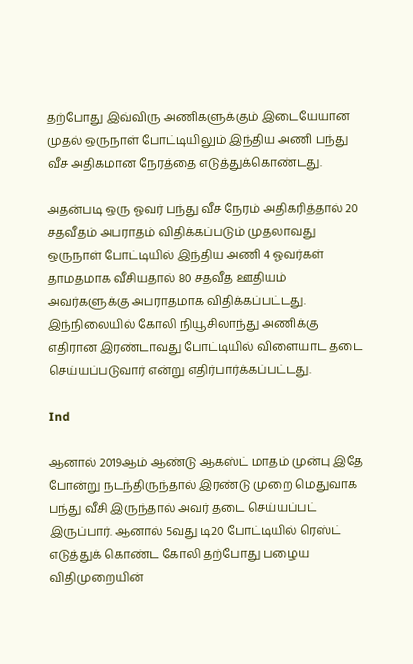தற்போது இவ்விரு அணிகளுக்கும் இடையேயான முதல் ஒருநாள் போட்டியிலும் இந்திய அணி பந்து வீச அதிகமான நேரத்தை எடுத்துக்கொண்டது.

அதன்படி ஒரு ஓவர் பந்து வீச நேரம் அதிகரித்தால் 20 சதவீதம் அபராதம் விதிக்கப்படும் முதலாவது ஒருநாள் போட்டியில் இந்திய அணி 4 ஓவர்கள் தாமதமாக வீசியதால் 80 சதவீத ஊதியம் அவர்களுக்கு அபராதமாக விதிக்கப்பட்டது. இந்நிலையில் கோலி நியூசிலாந்து அணிக்கு எதிரான இரண்டாவது போட்டியில் விளையாட தடை செய்யப்படுவார் என்று எதிர்பார்க்கப்பட்டது.

Ind

ஆனால் 2019ஆம் ஆண்டு ஆகஸ்ட் மாதம் முன்பு இதே போன்று நடந்திருந்தால் இரண்டு முறை மெதுவாக பந்து வீசி இருந்தால் அவர் தடை செய்யப்பட் இருப்பார். ஆனால் 5வது டி20 போட்டியில் ரெஸ்ட் எடுத்துக் கொண்ட கோலி தற்போது பழைய விதிமுறையின்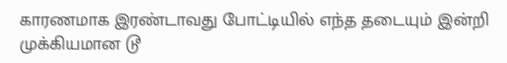காரணமாக இரண்டாவது போட்டியில் எந்த தடையும் இன்றி முக்கியமான டூ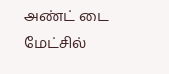அண்ட் டை மேட்சில்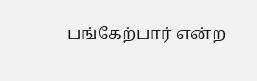பங்கேற்பார் என்ற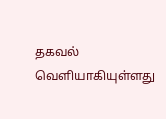தகவல் வெளியாகியுள்ளது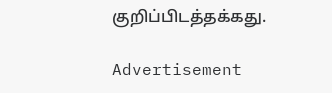குறிப்பிடத்தக்கது.

Advertisement